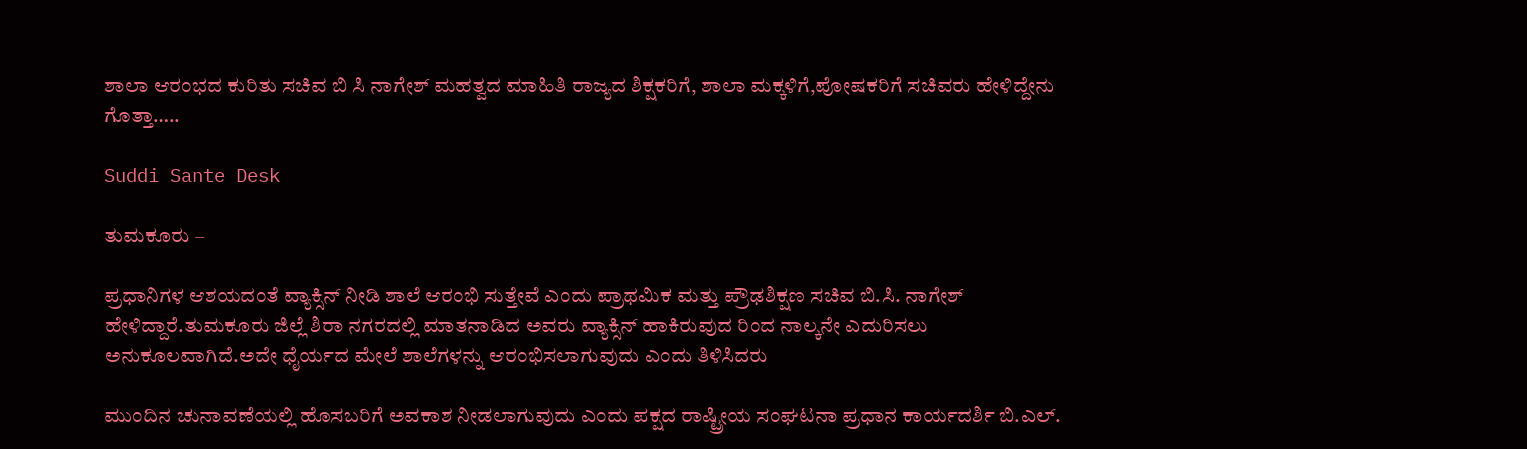ಶಾಲಾ ಆರಂಭದ ಕುರಿತು ಸಚಿವ ಬಿ ಸಿ ನಾಗೇಶ್ ಮಹತ್ವದ ಮಾಹಿತಿ ರಾಜ್ಯದ ಶಿಕ್ಷಕರಿಗೆ, ಶಾಲಾ ಮಕ್ಕಳಿಗೆ,ಪೋಷಕರಿಗೆ ಸಚಿವರು ಹೇಳಿದ್ದೇನು ಗೊತ್ತಾ‌…..

Suddi Sante Desk

ತುಮಕೂರು –

ಪ್ರಧಾನಿಗಳ ಆಶಯದಂತೆ ವ್ಯಾಕ್ಸಿನ್ ನೀಡಿ ಶಾಲೆ ಆರಂಭಿ ಸುತ್ತೇವೆ ಎಂದು ಪ್ರಾಥಮಿಕ ಮತ್ತು ಪ್ರೌಢಶಿಕ್ಷಣ ಸಚಿವ ಬಿ.ಸಿ. ನಾಗೇಶ್ ಹೇಳಿದ್ದಾರೆ.ತುಮಕೂರು ಜಿಲ್ಲೆ ಶಿರಾ ನಗರದಲ್ಲಿ ಮಾತನಾಡಿದ ಅವರು ವ್ಯಾಕ್ಸಿನ್ ಹಾಕಿರುವುದ ರಿಂದ ನಾಲ್ಕನೇ ಎದುರಿಸಲು ಅನುಕೂಲವಾಗಿದೆ.ಅದೇ ಧೈರ್ಯದ ಮೇಲೆ ಶಾಲೆಗಳನ್ನು ಆರಂಭಿಸಲಾಗುವುದು ಎಂದು ತಿಳಿಸಿದರು

ಮುಂದಿನ ಚುನಾವಣೆಯಲ್ಲಿ ಹೊಸಬರಿಗೆ ಅವಕಾಶ ನೀಡಲಾಗುವುದು ಎಂದು ಪಕ್ಷದ ರಾಷ್ಟ್ರೀಯ ಸಂಘಟನಾ ಪ್ರಧಾನ ಕಾರ್ಯದರ್ಶಿ ಬಿ.ಎಲ್.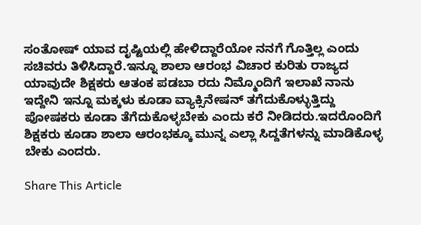ಸಂತೋಷ್ ಯಾವ ದೃಷ್ಟಿಯಲ್ಲಿ ಹೇಳಿದ್ದಾರೆಯೋ ನನಗೆ ಗೊತ್ತಿಲ್ಲ ಎಂದು ಸಚಿವರು ತಿಳಿಸಿದ್ದಾರೆ.ಇನ್ನೂ ಶಾಲಾ ಆರಂಭ ವಿಚಾರ ಕುರಿತು ರಾಜ್ಯದ ಯಾವುದೇ ಶಿಕ್ಷಕರು ಆತಂಕ ಪಡಬಾ ರದು ನಿಮ್ಮೊಂದಿಗೆ ಇಲಾಖೆ ನಾನು ಇದ್ದೇನಿ ಇನ್ನೂ ಮಕ್ಕಳು ಕೂಡಾ ವ್ಯಾಕ್ಸಿನೇಷನ್‌ ತಗೆದುಕೊಳ್ಳುತ್ತಿದ್ದು ಪೋಷಕರು ಕೂಡಾ ತೆಗೆದುಕೊಳ್ಳಬೇಕು ಎಂದು ಕರೆ ನೀಡಿದರು.ಇದರೊಂದಿಗೆ ಶಿಕ್ಷಕರು ಕೂಡಾ ಶಾಲಾ ಆರಂಭಕ್ಕೂ ಮುನ್ನ ಎಲ್ಲಾ ಸಿದ್ದತೆಗಳನ್ನು ಮಾಡಿಕೊಳ್ಳ ಬೇಕು ಎಂದರು.

Share This Article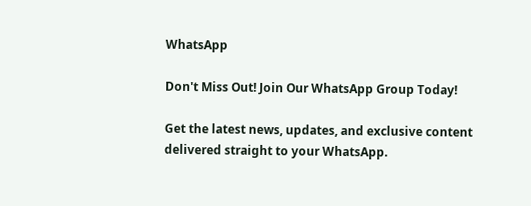WhatsApp

Don't Miss Out! Join Our WhatsApp Group Today!

Get the latest news, updates, and exclusive content delivered straight to your WhatsApp.